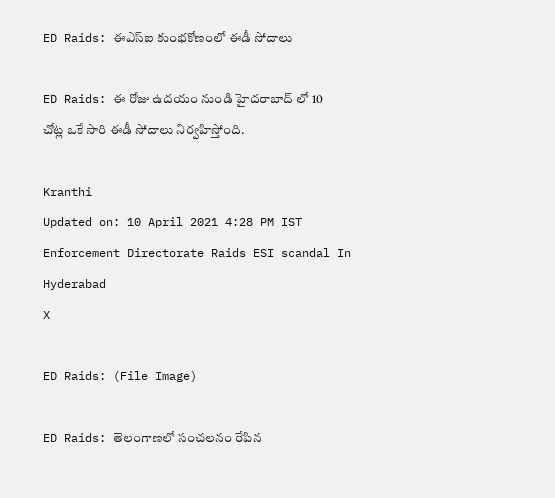ED Raids: ఈఎస్ఐ కుంభకోణంలో ఈడీ సోదాలు

ED Raids: ఈ రోజు ఉదయం నుండి హైదరాబాద్ లో 10 చోట్ల ఒకే సారి ఈడీ సోదాలు నిర్వహిస్తోంది.

Kranthi
Updated on: 10 April 2021 4:28 PM IST
Enforcement Directorate Raids ESI scandal In Hyderabad
X

ED Raids: (File Image)

ED Raids: తెలంగాణలో సంచలనం రేపిన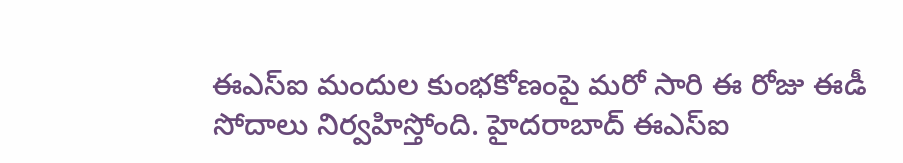ఈఎస్ఐ మందుల కుంభకోణంపై మరో సారి ఈ రోజు ఈడీ సోదాలు నిర్వహిస్తోంది. హైదరాబాద్ ఈఎస్ఐ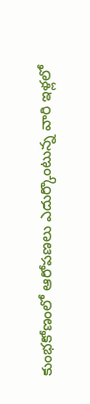కుంభకోణంలో ఆరోపణలు ఎదుర్కొంటున్న వారి ఇళ్లలో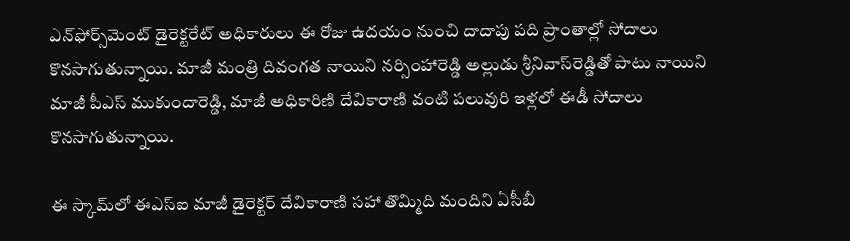ఎన్‌ఫోర్స్‌మెంట్‌ డైరెక్టరేట్ అధికారులు ఈ రోజు ఉద‌యం నుంచి దాదాపు పది ప్రాంతాల్లో సోదాలు కొన‌సాగుతున్నాయి. మాజీ మంత్రి దివంగత నాయిని నర్సింహారెడ్డి అల్లుడు శ్రీనివాస్‌రెడ్డితో పాటు నాయిని మాజీ పీఎస్‌ ముకుందారెడ్డి, మాజీ అధికారిణి దేవికారాణి వంటి ప‌లువురి ఇళ్లలో ఈడీ సోదాలు కొనసాగుతున్నాయి.

ఈ స్కామ్‌లో ఈఎస్ఐ మాజీ డైరెక్టర్ దేవికారాణి సహా తొమ్మిది మందిని ఏసీబీ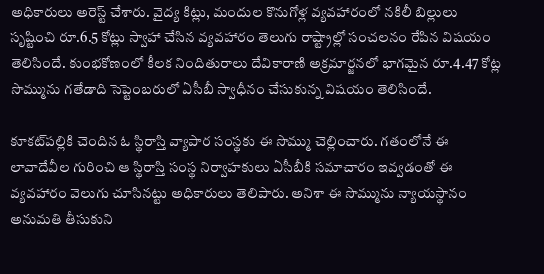అధికారులు అరెస్ట్ చేశారు. వైద్య కిట్లు, మందుల కొనుగోళ్ల వ్యవహారంలో నకిలీ బిల్లులు సృష్టించి రూ.6.5 కోట్లు స్వాహా చేసిన వ్యవహారం తెలుగు రాష్ట్రాల్లో సంచలనం రేపిన విషయం తెలిసిందే. కుంభకోణంలో కీలక నిందితురాలు దేవికారాణి అక్రమార్జనలో భాగమైన రూ.4.47 కోట్ల సొమ్మును గతేడాది సెప్టెంబరులో ఏసీబీ స్వాధీనం చేసుకున్న విషయం తెలిసిందే.

కూకట్‌పల్లికి చెందిన ఓ స్థిరాస్తి వ్యాపార సంస్థకు ఈ సొమ్ము చెల్లించారు. గతంలోనే ఈ లావాదేవీల గురించి ఆ స్థిరాస్తి సంస్థ నిర్వాహకులు ఏసీబీకి సమాచారం ఇవ్వడంతో ఈ వ్యవహారం వెలుగు చూసినట్టు అధికారులు తెలిపారు. అనిశా ఈ సొమ్మును న్యాయస్థానం అనుమతి తీసుకుని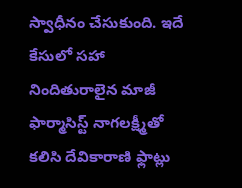స్వాధీనం చేసుకుంది. ఇదే కేసులో సహా నిందితురాలైన మాజీ ఫార్మాసిస్ట్‌ నాగలక్ష్మీతో కలిసి దేవికారాణి ఫ్లాట్లు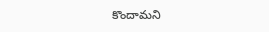కొందామని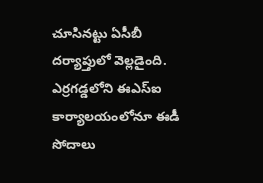చూసినట్టు ఏసీబీ దర్యాప్తులో వెల్లడైంది. ఎర్రగడ్డలోని ఈఎస్ఐ కార్యాలయంలోనూ ఈడీ సోదాలు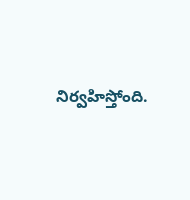నిర్వహిస్తోంది.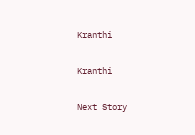Kranthi

Kranthi

Next Story